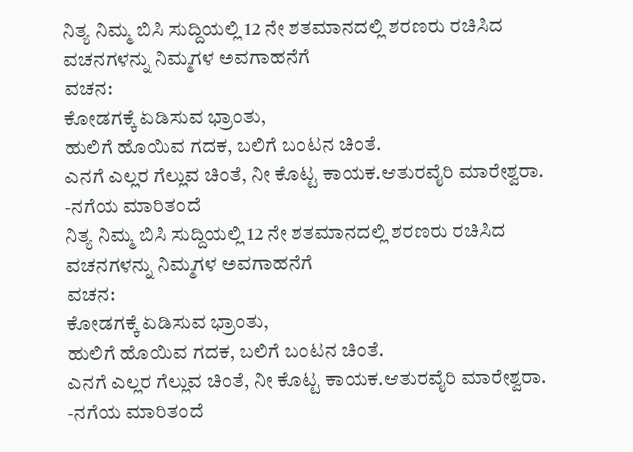ನಿತ್ಯ ನಿಮ್ಮ ಬಿಸಿ ಸುದ್ದಿಯಲ್ಲಿ 12 ನೇ ಶತಮಾನದಲ್ಲಿ ಶರಣರು ರಚಿಸಿದ ವಚನಗಳನ್ನು ನಿಮ್ಮಗಳ ಅವಗಾಹನೆಗೆ
ವಚನ:
ಕೋಡಗಕ್ಕೆ ಏಡಿಸುವ ಭ್ರಾಂತು,
ಹುಲಿಗೆ ಹೊಯಿವ ಗದಕ, ಬಲಿಗೆ ಬಂಟನ ಚಿಂತೆ.
ಎನಗೆ ಎಲ್ಲರ ಗೆಲ್ಲುವ ಚಿಂತೆ, ನೀ ಕೊಟ್ಟ ಕಾಯಕ.ಆತುರವೈರಿ ಮಾರೇಶ್ವರಾ.
-ನಗೆಯ ಮಾರಿತಂದೆ
ನಿತ್ಯ ನಿಮ್ಮ ಬಿಸಿ ಸುದ್ದಿಯಲ್ಲಿ 12 ನೇ ಶತಮಾನದಲ್ಲಿ ಶರಣರು ರಚಿಸಿದ ವಚನಗಳನ್ನು ನಿಮ್ಮಗಳ ಅವಗಾಹನೆಗೆ
ವಚನ:
ಕೋಡಗಕ್ಕೆ ಏಡಿಸುವ ಭ್ರಾಂತು,
ಹುಲಿಗೆ ಹೊಯಿವ ಗದಕ, ಬಲಿಗೆ ಬಂಟನ ಚಿಂತೆ.
ಎನಗೆ ಎಲ್ಲರ ಗೆಲ್ಲುವ ಚಿಂತೆ, ನೀ ಕೊಟ್ಟ ಕಾಯಕ.ಆತುರವೈರಿ ಮಾರೇಶ್ವರಾ.
-ನಗೆಯ ಮಾರಿತಂದೆ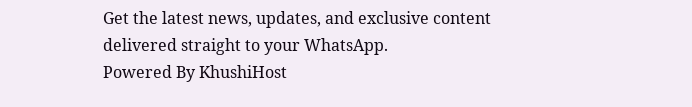Get the latest news, updates, and exclusive content delivered straight to your WhatsApp.
Powered By KhushiHost